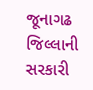જૂનાગઢ જિલ્લાની સરકારી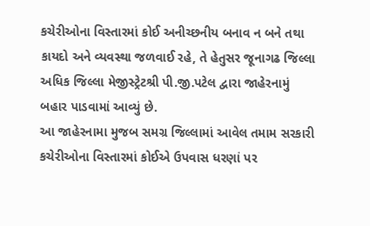કચેરીઓના વિસ્તારમાં કોઈ અનીચ્છનીય બનાવ ન બને તથા કાયદો અને વ્યવસ્થા જળવાઈ રહે, તે હેતુસર જૂનાગઢ જિલ્લા અધિક જિલ્લા મેજીસ્ટ્રેટશ્રી પી.જી.પટેલ દ્વારા જાહેરનામું બહાર પાડવામાં આવ્યું છે.
આ જાહેરનામા મુજબ સમગ્ર જિલ્લામાં આવેલ તમામ સરકારી કચેરીઓના વિસ્તારમાં કોઈએ ઉપવાસ ધરણાં પર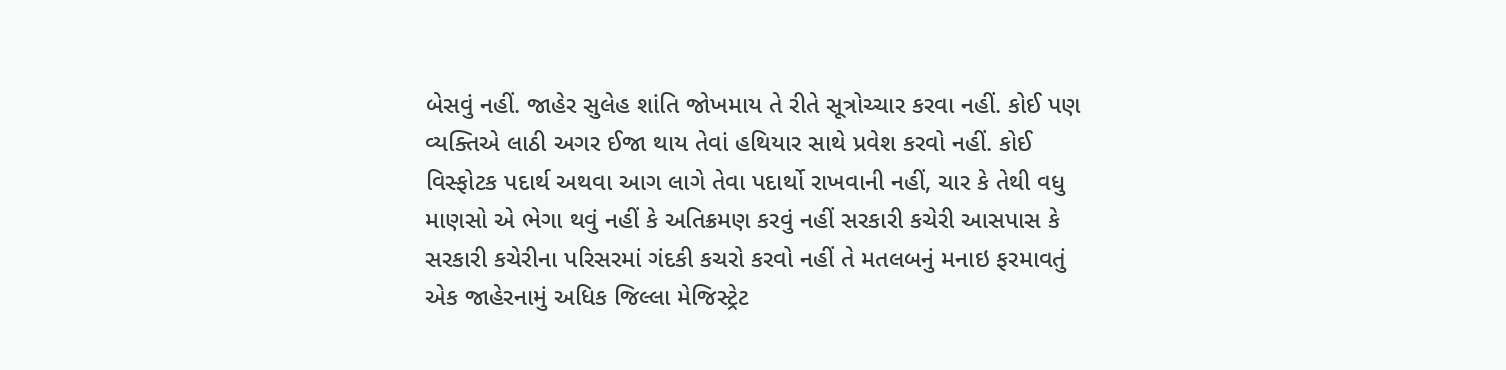બેસવું નહીં. જાહેર સુલેહ શાંતિ જોખમાય તે રીતે સૂત્રોચ્ચાર કરવા નહીં. કોઈ પણ વ્યક્તિએ લાઠી અગર ઈજા થાય તેવાં હથિયાર સાથે પ્રવેશ કરવો નહીં. કોઈ વિસ્ફોટક પદાર્થ અથવા આગ લાગે તેવા પદાર્થો રાખવાની નહીં, ચાર કે તેથી વધુ માણસો એ ભેગા થવું નહીં કે અતિક્રમણ કરવું નહીં સરકારી કચેરી આસપાસ કે સરકારી કચેરીના પરિસરમાં ગંદકી કચરો કરવો નહીં તે મતલબનું મનાઇ ફરમાવતું એક જાહેરનામું અધિક જિલ્લા મેજિસ્ટ્રેટ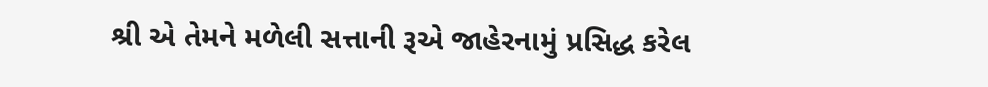શ્રી એ તેમને મળેલી સત્તાની રૂએ જાહેરનામું પ્રસિદ્ધ કરેલ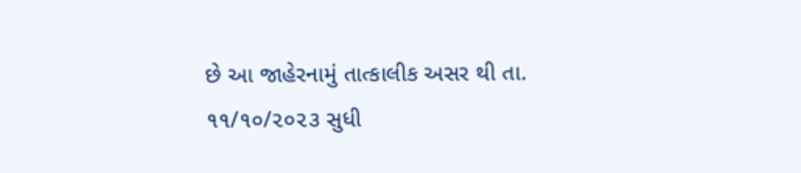છે આ જાહેરનામું તાત્કાલીક અસર થી તા. ૧૧/૧૦/૨૦૨૩ સુધી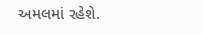અમલમાં રહેશે.